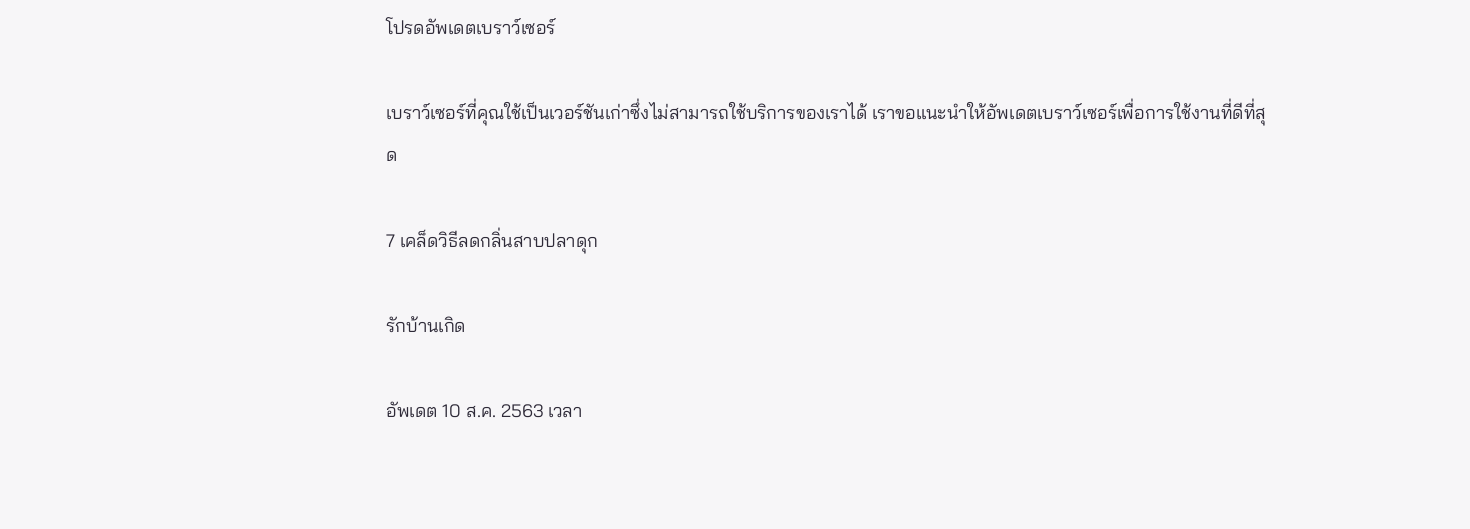โปรดอัพเดตเบราว์เซอร์

เบราว์เซอร์ที่คุณใช้เป็นเวอร์ชันเก่าซึ่งไม่สามารถใช้บริการของเราได้ เราขอแนะนำให้อัพเดตเบราว์เซอร์เพื่อการใช้งานที่ดีที่สุด

7 เคล็ดวิธีลดกลิ่นสาบปลาดุก

รักบ้านเกิด

อัพเดต 10 ส.ค. 2563 เวลา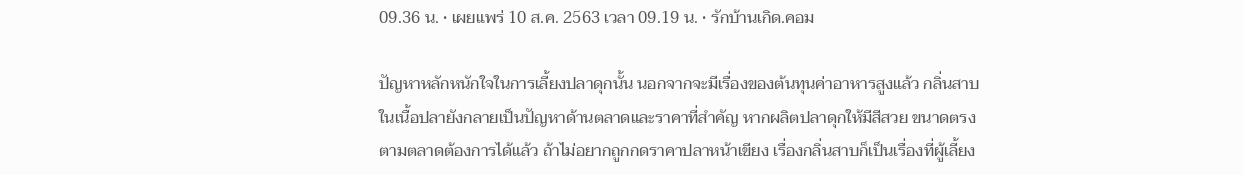09.36 น. • เผยแพร่ 10 ส.ค. 2563 เวลา 09.19 น. • รักบ้านเกิด.คอม

ปัญหาหลักหนักใจในการเลี้ยงปลาดุกนั้น นอกจากจะมีเรื่องของต้นทุนค่าอาหารสูงแล้ว กลิ่นสาบในเนื้อปลายังกลายเป็นปัญหาด้านตลาดและราคาที่สำคัญ หากผลิตปลาดุกให้มีสีสวย ขนาดตรงตามตลาดต้องการได้แล้ว ถ้าไม่อยากถูกกดราคาปลาหน้าเขียง เรื่องกลิ่นสาบก็เป็นเรื่องที่ผู้เลี้ยง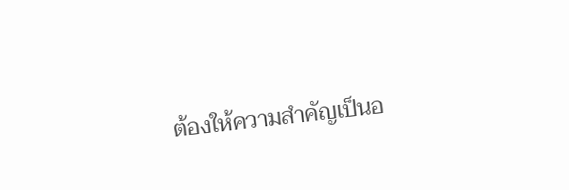ต้องให้ความสำคัญเป็นอ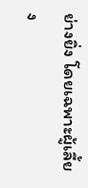ย่างยิ่ง โดยเฉพาะผู้เลี้ยง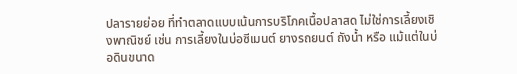ปลารายย่อย ที่ทำตลาดแบบเน้นการบริโภคเนื้อปลาสด ไม่ใช่การเลี้ยงเชิงพาณิชย์ เช่น การเลี้ยงในบ่อซีเมนต์ ยางรถยนต์ ถังน้ำ หรือ แม้แต่ในบ่อดินขนาด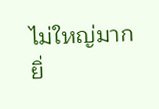ไม่ใหญ่มาก ยิ่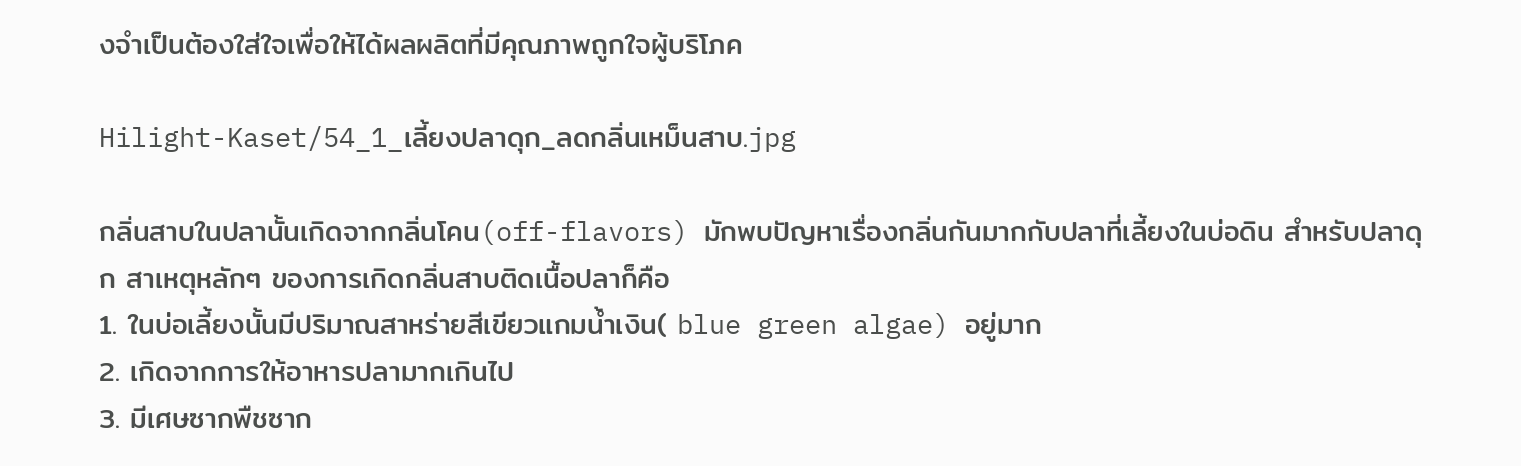งจำเป็นต้องใส่ใจเพื่อให้ได้ผลผลิตที่มีคุณภาพถูกใจผู้บริโภค

Hilight-Kaset/54_1_เลี้ยงปลาดุก_ลดกลิ่นเหม็นสาบ.jpg

กลิ่นสาบในปลานั้นเกิดจากกลิ่นโคน(off-flavors) มักพบปัญหาเรื่องกลิ่นกันมากกับปลาที่เลี้ยงในบ่อดิน สำหรับปลาดุก สาเหตุหลักๆ ของการเกิดกลิ่นสาบติดเนื้อปลาก็คือ
1. ในบ่อเลี้ยงนั้นมีปริมาณสาหร่ายสีเขียวแกมน้ำเงิน( blue green algae) อยู่มาก
2. เกิดจากการให้อาหารปลามากเกินไป
3. มีเศษซากพืชซาก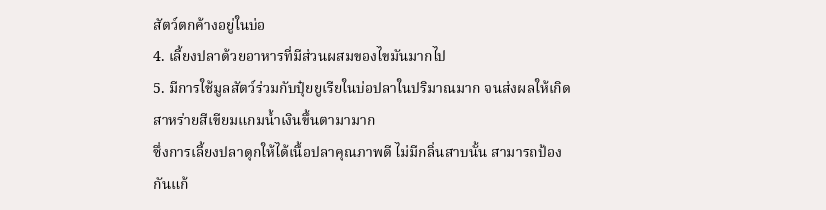สัตว์ตกค้างอยู่ในบ่อ
4. เลี้ยงปลาด้วยอาหารที่มีส่วนผสมของไขมันมากไป
5. มีการใช้มูลสัตว์ร่วมกับปุ๋ยยูเรียในบ่อปลาในปริมาณมาก จนส่งผลให้เกิดสาหร่ายสีเขียมแกมน้ำเงินขึ้นตามามาก
ซึ่งการเลี้ยงปลาดุกให้ได้เนื้อปลาคุณภาพดี ไม่มีกลิ่นสาบนั้น สามารถป้องกันแก้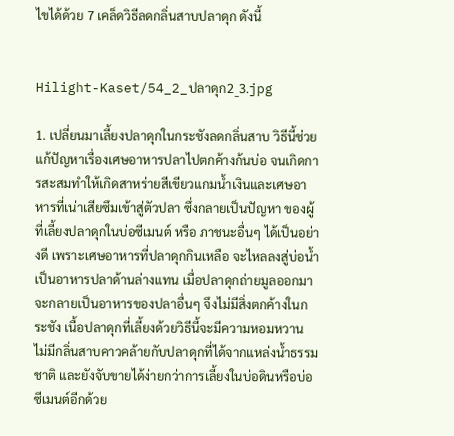ไขได้ด้วย 7 เคล็ดวิธีลดกลิ่นสาบปลาดุก ดังนี้


Hilight-Kaset/54_2_ปลาดุก2_3.jpg

1. เปลี่ยนมาเลี้ยงปลาดุกในกระชังลดกลิ่นสาบ วิธีนี้ช่วยแก้ปัญหาเรื่องเศษอาหารปลาไปตกค้างก้นบ่อ จนเกิดการสะสมทำให้เกิดสาหร่ายสีเขียวแกมน้ำเงินและเศษอาหารที่เน่าเสียซึมเข้าสู่ตัวปลา ซึ่งกลายเป็นปัญหา ของผู้ที่เลี้ยงปลาดุกในบ่อซีเมนต์ หรือ ภาชนะอื่นๆ ได้เป็นอย่างดี เพราะเศษอาหารที่ปลาดุกกินเหลือ จะไหลลงสู่บ่อน้ำเป็นอาหารปลาด้านล่างแทน เมื่อปลาดุกถ่ายมูลออกมาจะกลายเป็นอาหารของปลาอื่นๆ จึงไม่มีสิ่งตกค้างในกระชัง เนื้อปลาดุกที่เลี้ยงด้วยวิธีนี้จะมีความหอมหวาน ไม่มีกลิ่นสาบคาวคล้ายกับปลาดุกที่ได้จากแหล่งน้ำธรรมชาติ และยังจับขายได้ง่ายกว่าการเลี้ยงในบ่อดินหรือบ่อซีเมนต์อีกด้วย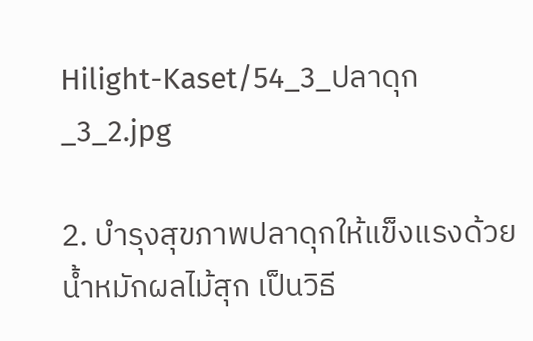Hilight-Kaset/54_3_ปลาดุก_3_2.jpg

2. บำรุงสุขภาพปลาดุกให้แข็งแรงด้วยน้ำหมักผลไม้สุก เป็นวิธี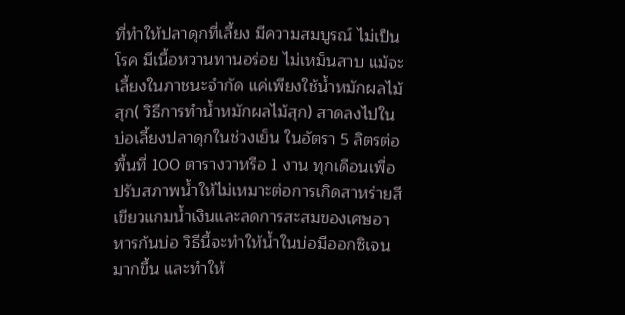ที่ทำให้ปลาดุกที่เลี้ยง มีความสมบูรณ์ ไม่เป็นโรค มีเนื้อหวานทานอร่อย ไม่เหม็นสาบ แม้จะเลี้ยงในภาชนะจำกัด แค่เพียงใช้น้ำหมักผลไม้สุก( วิธีการทำน้ำหมักผลไม้สุก) สาดลงไปในบ่อเลี้ยงปลาดุกในช่วงเย็น ในอัตรา 5 ลิตรต่อพื้นที่ 100 ตารางวาหรือ 1 งาน ทุกเดือนเพื่อปรับสภาพน้ำให้ไม่เหมาะต่อการเกิดสาหร่ายสีเขียวแกมน้ำเงินและลดการสะสมของเศษอาหารก้นบ่อ วิธีนี้จะทำให้น้ำในบ่อมีออกซิเจนมากขึ้น และทำให้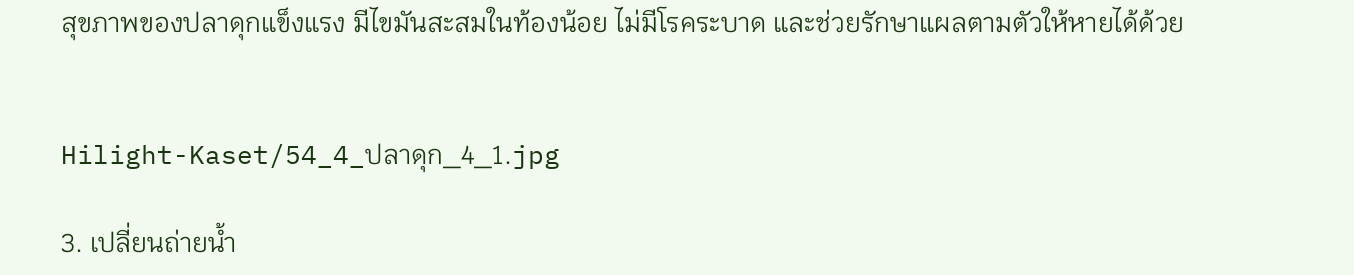สุขภาพของปลาดุกแข็งแรง มีไขมันสะสมในท้องน้อย ไม่มีโรคระบาด และช่วยรักษาแผลตามตัวให้หายได้ด้วย


Hilight-Kaset/54_4_ปลาดุก_4_1.jpg

3. เปลี่ยนถ่ายน้ำ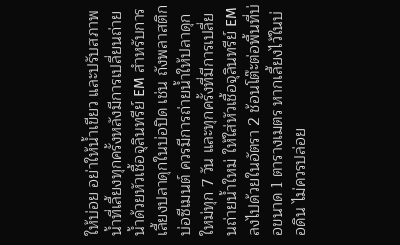ให้บ่อย อย่าให้น้ำเขียว และปรับสภาพน้ำที่เลี้ยงทุกครั้งหลังมีการเปลี่ยนถ่ายน้ำด้วยหัวเชื้อจุลินทรีย์ EM สำหรับการเลี้ยงปลาดุกในบ่อปิด เช่น ถังพลาสติก บ่อซีเมนต์ ควรมีการถ่ายน้ำให้ปลาดุกใหม่ทุก 7 วัน และทุกครั้งที่มีการเปลี่ยนถ่ายน้ำใหม่ ให้ใส่หัวเชื้อจุลินทรีย์ EM ลงไปด้วยในอัตรา 2 ช้อนโต๊ะต่อพื้นที่บ่อขนาด 1 ตารางเมตร หากเลี้ยงไว้ในบ่อดิน ไม่ควรปล่อย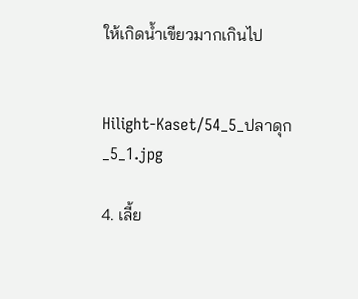ให้เกิดน้ำเขียวมากเกินไป


Hilight-Kaset/54_5_ปลาดุก_5_1.jpg

4. เลี้ย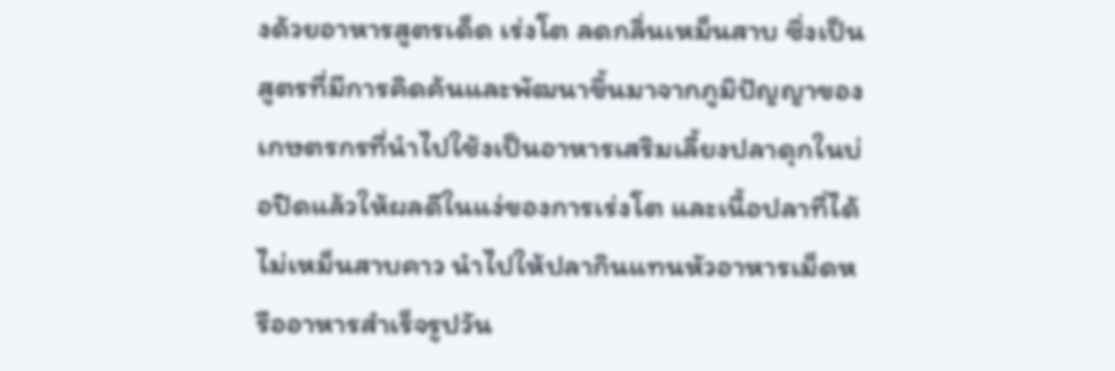งด้วยอาหารสูตรเด็ด เร่งโต ลดกลิ่นเหม็นสาบ ซึ่งเป็นสูตรที่มีการคิดค้นและพัฒนาขึ้นมาจากภูมิปัญญาของเกษตรกรที่นำไปใช้งเป็นอาหารเสริมเลี้ยงปลาดุกในบ่อปิดแล้วให้ผลดีในแง่ของการเร่งโต และเนื้อปลาที่ได้ไม่เหม็นสาบคาว นำไปให้ปลากินแทนหัวอาหารเม็ดหรืออาหารสำเร็จรูปวัน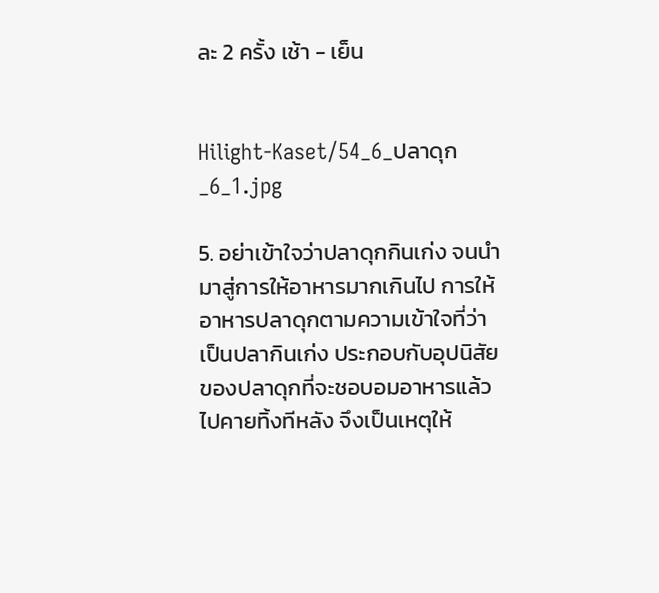ละ 2 ครั้ง เช้า - เย็น


Hilight-Kaset/54_6_ปลาดุก_6_1.jpg

5. อย่าเข้าใจว่าปลาดุกกินเก่ง จนนำมาสู่การให้อาหารมากเกินไป การให้อาหารปลาดุกตามความเข้าใจที่ว่า เป็นปลากินเก่ง ประกอบกับอุปนิสัยของปลาดุกที่จะชอบอมอาหารแล้วไปคายทิ้งทีหลัง จึงเป็นเหตุให้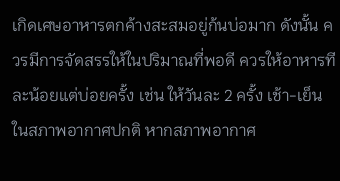เกิดเศษอาหารตกค้างสะสมอยู่ก้นบ่อมาก ดังนั้น ควรมีการจัดสรรให้ในปริมาณที่พอดี ควรให้อาหารทีละน้อยแต่บ่อยครั้ง เช่น ให้วันละ 2 ครั้ง เช้า-เย็น ในสภาพอากาศปกติ หากสภาพอากาศ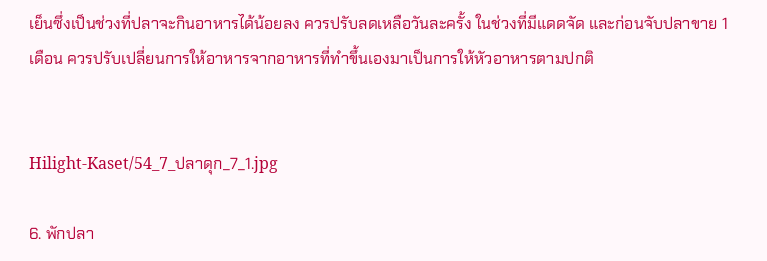เย็นซึ่งเป็นช่วงที่ปลาจะกินอาหารได้น้อยลง ควรปรับลดเหลือวันละครั้ง ในช่วงที่มีแดดจัด และก่อนจับปลาขาย 1 เดือน ควรปรับเปลี่ยนการให้อาหารจากอาหารที่ทำขึ้นเองมาเป็นการให้หัวอาหารตามปกติ


Hilight-Kaset/54_7_ปลาดุก_7_1.jpg

6. พักปลา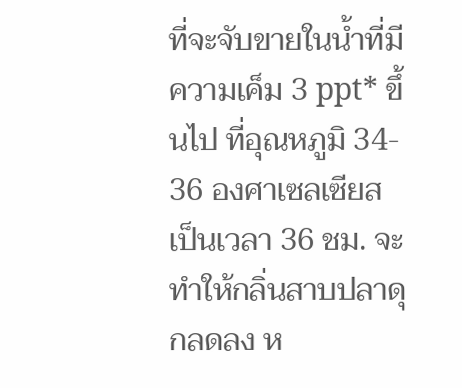ที่จะจับขายในน้ำที่มีความเค็ม 3 ppt* ขึ้นไป ที่อุณหภูมิ 34- 36 องศาเซลเซียส เป็นเวลา 36 ชม. จะทำให้กลิ่นสาบปลาดุกลดลง ห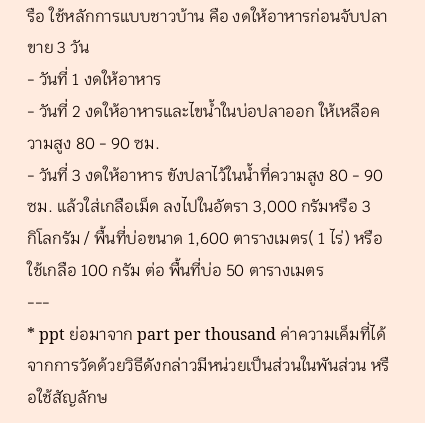รือ ใช้หลักการแบบชาวบ้าน คือ งดให้อาหารก่อนจับปลาขาย 3 วัน
- วันที่ 1 งดให้อาหาร
- วันที่ 2 งดให้อาหารและไขน้ำในบ่อปลาออก ให้เหลือความสูง 80 - 90 ซม.
- วันที่ 3 งดให้อาหาร ขังปลาไว้ในน้ำที่ความสูง 80 - 90 ซม. แล้วใส่เกลือเม็ด ลงไปในอัตรา 3,000 กรัมหรือ 3
กิโลกรัม / พื้นที่บ่อขนาด 1,600 ตารางเมตร( 1 ไร่) หรือ ใช้เกลือ 100 กรัม ต่อ พื้นที่บ่อ 50 ตารางเมตร
---
* ppt ย่อมาจาก part per thousand ค่าความเค็มที่ได้จากการวัดด้วยวิธีดังกล่าวมีหน่วยเป็นส่วนในพันส่วน หรือใช้สัญลักษ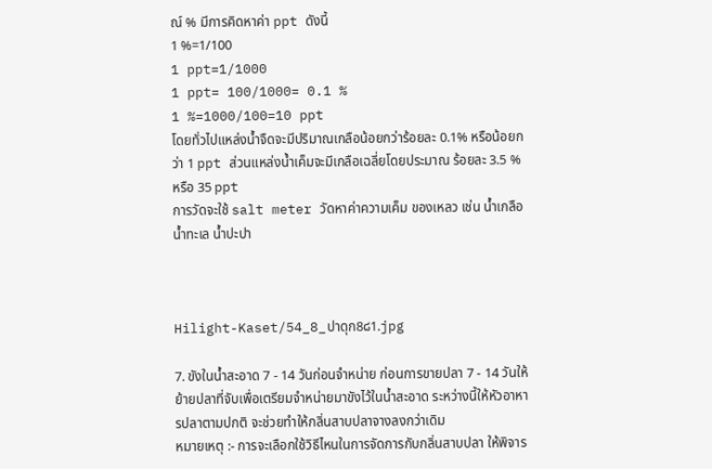ณ์ % มีการคิดหาค่า ppt ดังนี้
1 %=1/100
1 ppt=1/1000
1 ppt= 100/1000= 0.1 %
1 %=1000/100=10 ppt
โดยทั่วไปแหล่งน้ำจืดจะมีปริมาณเกลือน้อยกว่าร้อยละ 0.1% หรือน้อยกว่า 1 ppt ส่วนแหล่งน้ำเค็มจะมีเกลือเฉลี่ยโดยประมาณ ร้อยละ 3.5 % หรือ 35 ppt
การวัดจะใช้ salt meter วัดหาค่าความเค็ม ของเหลว เช่น น้ำเกลือ น้ำทะเล น้ำปะปา



Hilight-Kaset/54_8_ปาดุก8๘1.jpg

7. ขังในน้ำสะอาด 7 - 14 วันก่อนจำหน่าย ก่อนการขายปลา 7 - 14 วันให้ ย้ายปลาที่จับเพื่อเตรียมจำหน่ายมาขังไว้ในน้ำสะอาด ระหว่างนี้ให้หัวอาหารปลาตามปกติ จะช่วยทำให้กลิ่นสาบปลาจางลงกว่าเดิม
หมายเหตุ :- การจะเลือกใช้วิธีไหนในการจัดการกับกลิ่นสาบปลา ให้พิจาร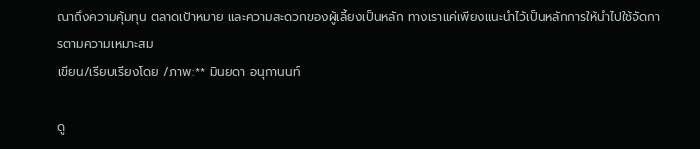ณาถึงความคุ้มทุน ตลาดเป้าหมาย และความสะดวกของผู้เลี้ยงเป็นหลัก ทางเราแค่เพียงแนะนำไว้เป็นหลักการให้นำไปใช้จัดการตามความเหมาะสม
เขียน/เรียบเรียงโดย /ภาพ:** มินยดา อนุกานนท์

ดู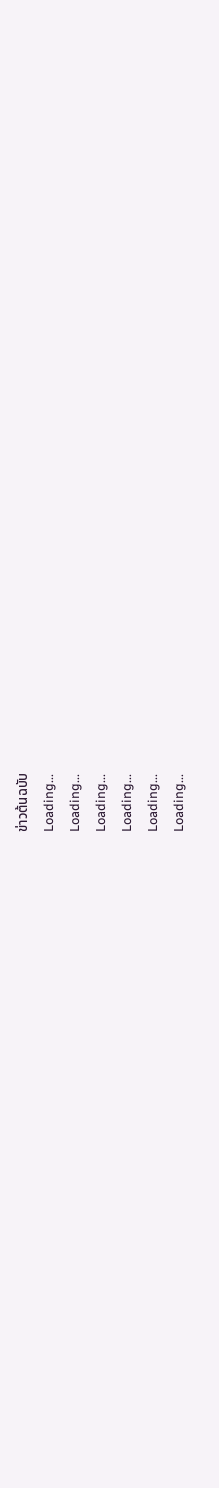ข่าวต้นฉบับ
Loading...
Loading...
Loading...
Loading...
Loading...
Loading...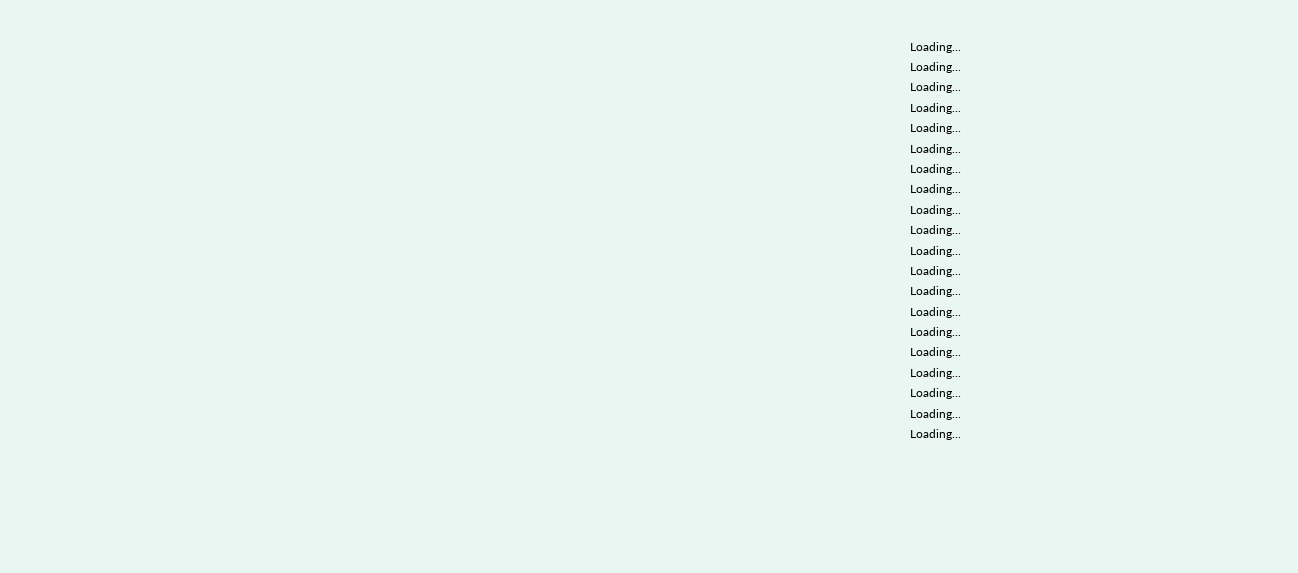Loading...
Loading...
Loading...
Loading...
Loading...
Loading...
Loading...
Loading...
Loading...
Loading...
Loading...
Loading...
Loading...
Loading...
Loading...
Loading...
Loading...
Loading...
Loading...
Loading...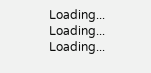Loading...
Loading...
Loading...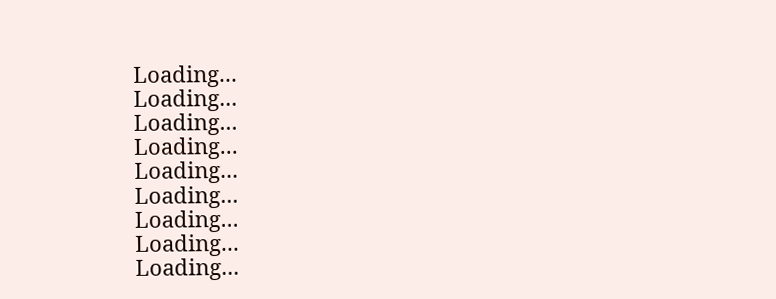Loading...
Loading...
Loading...
Loading...
Loading...
Loading...
Loading...
Loading...
Loading...